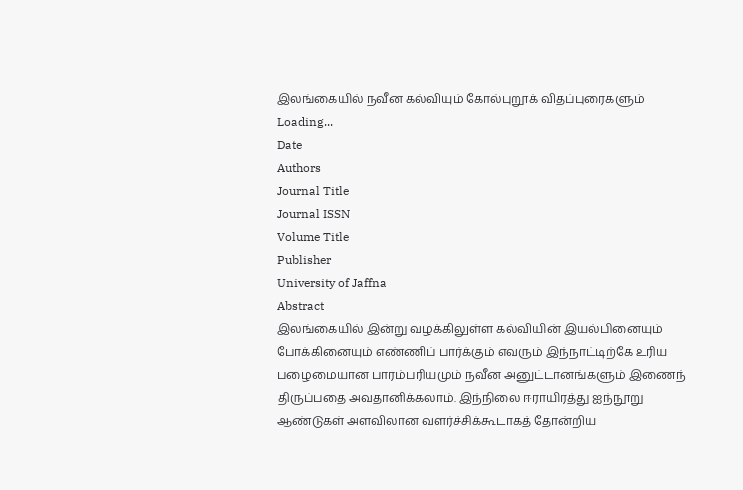இலங்கையில் நவீன கல்வியும் கோல்புறூக் விதப்புரைகளும்
Loading...
Date
Authors
Journal Title
Journal ISSN
Volume Title
Publisher
University of Jaffna
Abstract
இலங்கையில் இன்று வழக்கிலுள்ள கல்வியின் இயல்பினையும் போக்கினையும் எண்ணிப் பார்க்கும் எவரும் இந்நாட்டிற்கே உரிய பழைமையான பாரம்பரியமும் நவீன அனுட்டானங்களும் இணைந் திருப்பதை அவதானிக்கலாம். இந்நிலை ஈராயிரத்து ஐந்நூறு ஆண்டுகள் அளவிலான வளர்ச்சிக்கூடாகத் தோன்றிய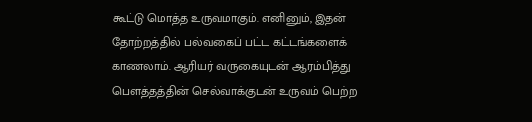கூட்டு மொத்த உருவமாகும். எனினும், இதன் தோற்றத்தில் பல்வகைப் பட்ட கட்டங்களைக் காணலாம். ஆரியர் வருகையுடன் ஆரம்பித்து பௌத்தத்தின் செல்வாக்குடன் உருவம் பெற்ற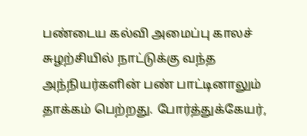பண்டைய கல்வி அமைப்பு காலச் சுழற்சியில் நாட்டுக்கு வந்த அந்நியர்களின் பண் பாட்டினாலும் தாக்கம் பெற்றது. போர்த்துக்கேயர்,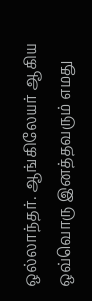ஒல்லாந்தர். ஆங்கிலேயர் ஆகிய ஒவ்வொரு இனத்தவரும் எமது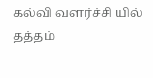கல்வி வளர்ச்சி யில் தத்தம்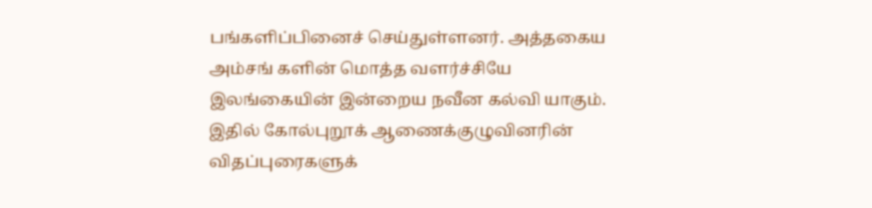பங்களிப்பினைச் செய்துள்ளனர். அத்தகைய அம்சங் களின் மொத்த வளர்ச்சியே இலங்கையின் இன்றைய நவீன கல்வி யாகும். இதில் கோல்புறூக் ஆணைக்குழுவினரின் விதப்புரைகளுக்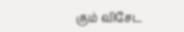கும் விசேட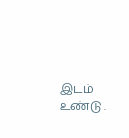இடம் உண்டு .